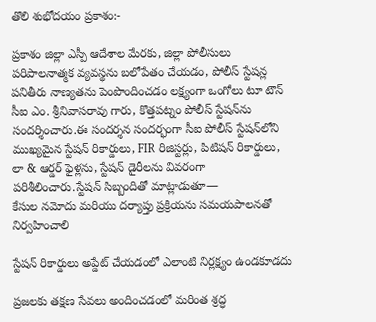తొలి శుభోదయం ప్రకాశం:-

ప్రకాశం జిల్లా ఎస్పీ ఆదేశాల మేరకు, జిల్లా పోలీసులు పరిపాలనాత్మక వ్యవస్థను బలోపేతం చేయడం, పోలీస్ స్టేషన్ల పనితీరు నాణ్యతను పెంపొందించడం లక్ష్యంగా ఒంగోలు టూ టౌన్ సీఐ ఎం. శ్రీనివాసరావు గారు, కొత్తపట్నం పోలీస్ స్టేషన్‌ను సందర్శించారు.ఈ సందర్శన సందర్భంగా సీఐ పోలీస్ స్టేషన్‌లోని ముఖ్యమైన స్టేషన్ రికార్డులు, FIR రిజిస్టర్లు, పిటిషన్ రికార్డులు, లా & ఆర్డర్ ఫైళ్లను, స్టేషన్ డైరీలను వివరంగా పరిశీలించారు.స్టేషన్ సిబ్బందితో మాట్లాడుతూ—
కేసుల నమోదు మరియు దర్యాప్తు ప్రక్రియను సమయపాలనతో నిర్వహించాలి

స్టేషన్ రికార్డులు అప్డేట్‌ చేయడంలో ఎలాంటి నిర్లక్ష్యం ఉండకూడదు

ప్రజలకు తక్షణ సేవలు అందించడంలో మరింత శ్రద్ధ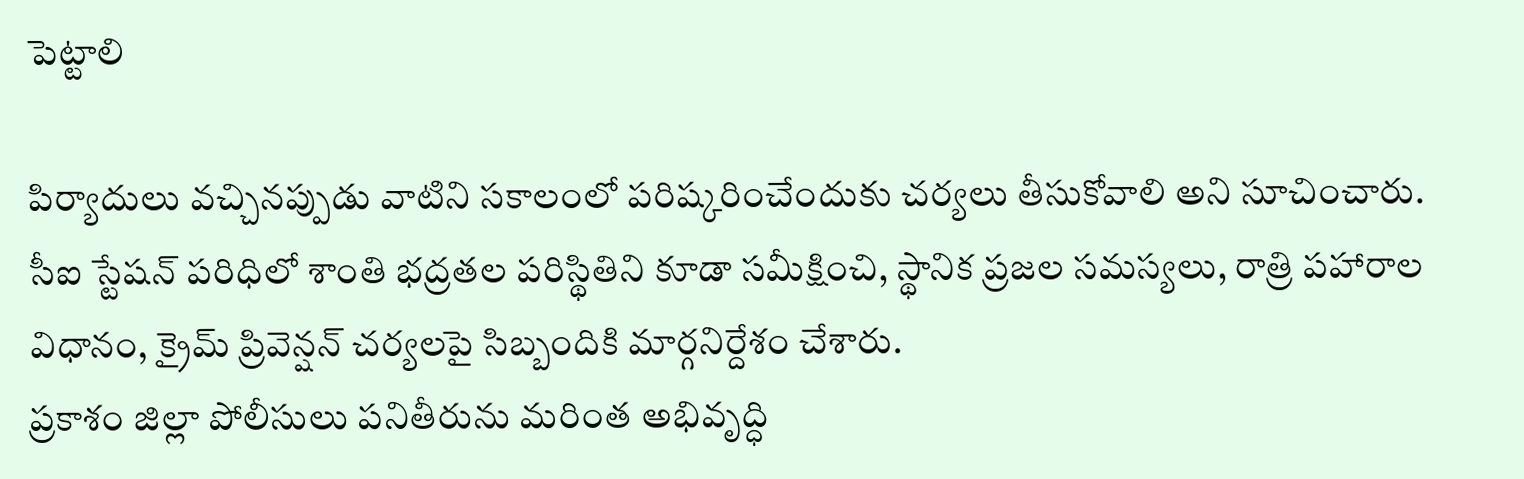పెట్టాలి

పిర్యాదులు వచ్చినప్పుడు వాటిని సకాలంలో పరిష్కరించేందుకు చర్యలు తీసుకోవాలి అని సూచించారు.
సీఐ స్టేషన్ పరిధిలో శాంతి భద్రతల పరిస్థితిని కూడా సమీక్షించి, స్థానిక ప్రజల సమస్యలు, రాత్రి పహారాల విధానం, క్రైమ్ ప్రివెన్షన్ చర్యలపై సిబ్బందికి మార్గనిర్దేశం చేశారు.
ప్రకాశం జిల్లా పోలీసులు పనితీరును మరింత అభివృద్ధి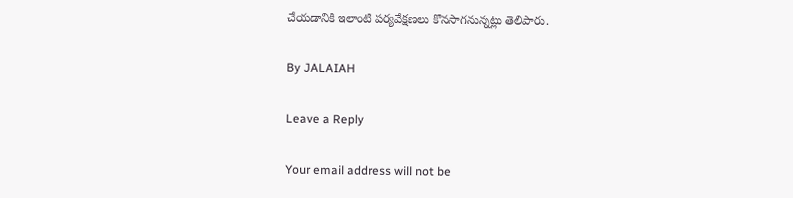చేయడానికి ఇలాంటి పర్యవేక్షణలు కొనసాగనున్నట్లు తెలిపారు.

By JALAIAH

Leave a Reply

Your email address will not be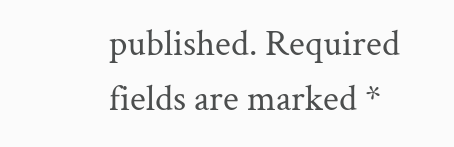published. Required fields are marked *